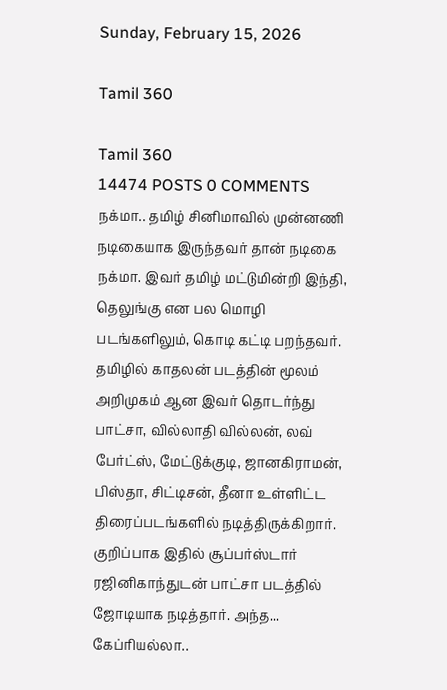Sunday, February 15, 2026

Tamil 360

Tamil 360
14474 POSTS 0 COMMENTS
நக்மா.. தமிழ் சினிமாவில் முன்னணி நடிகையாக இருந்தவர் தான் நடிகை நக்மா. இவர் தமிழ் மட்டுமின்றி இந்தி, தெலுங்கு என பல மொழி படங்களிலும், கொடி கட்டி பறந்தவர். தமிழில் காதலன் படத்தின் மூலம் அறிமுகம் ஆன இவர் தொடர்ந்து பாட்சா, வில்லாதி வில்லன், லவ் பேர்ட்ஸ், மேட்டுக்குடி, ஜானகிராமன், பிஸ்தா, சிட்டிசன், தீனா உள்ளிட்ட திரைப்படங்களில் நடித்திருக்கிறார். குறிப்பாக இதில் சூப்பர்ஸ்டார் ரஜினிகாந்துடன் பாட்சா படத்தில் ஜோடியாக நடித்தார். அந்த...
கேப்ரியல்லா..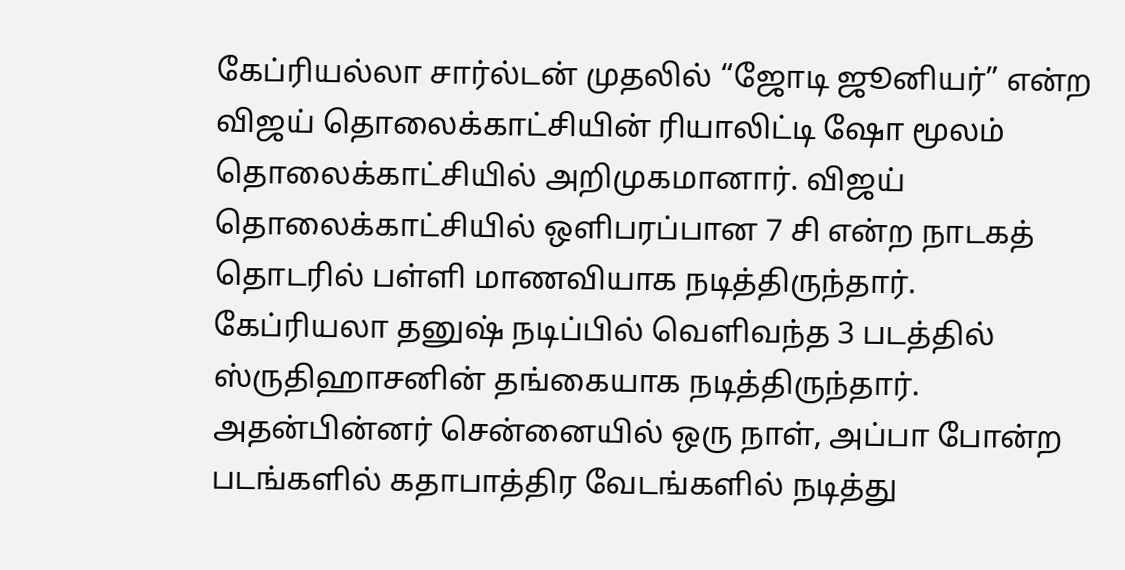கேப்ரியல்லா சார்ல்டன் முதலில் “ஜோடி ஜூனியர்” என்ற விஜய் தொலைக்காட்சியின் ரியாலிட்டி ஷோ மூலம் தொலைக்காட்சியில் அறிமுகமானார். விஜய் தொலைக்காட்சியில் ஒளிபரப்பான 7 சி என்ற நாடகத் தொடரில் பள்ளி மாணவியாக நடித்திருந்தார். கேப்ரியலா தனுஷ் நடிப்பில் வெளிவந்த 3 படத்தில் ஸ்ருதிஹாசனின் தங்கையாக நடித்திருந்தார். அதன்பின்னர் சென்னையில் ஒரு நாள், அப்பா போன்ற படங்களில் கதாபாத்திர வேடங்களில் நடித்து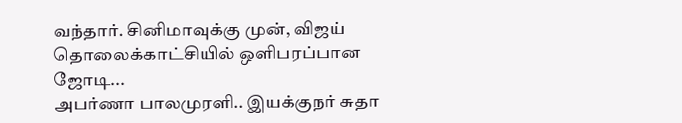வந்தார். சினிமாவுக்கு முன், விஜய் தொலைக்காட்சியில் ஒளிபரப்பான ஜோடி...
அபர்ணா பாலமுரளி.. இயக்குநர் சுதா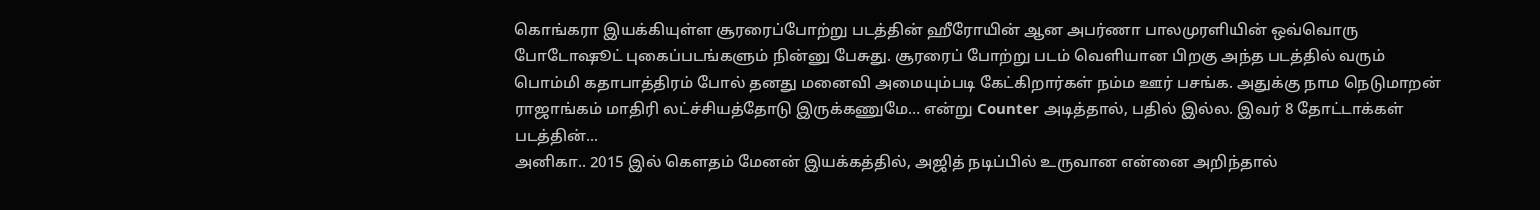கொங்கரா இயக்கியுள்ள சூரரைப்போற்று படத்தின் ஹீரோயின் ஆன அபர்ணா பாலமுரளியின் ஒவ்வொரு போடோஷூட் புகைப்படங்களும் நின்னு பேசுது. சூரரைப் போற்று படம் வெளியான பிறகு அந்த படத்தில் வரும் பொம்மி கதாபாத்திரம் போல் தனது மனைவி அமையும்படி கேட்கிறார்கள் நம்ம ஊர் பசங்க. அதுக்கு நாம நெடுமாறன் ராஜாங்கம் மாதிரி லட்ச்சியத்தோடு இருக்கணுமே… என்று Counter அடித்தால், பதில் இல்ல. இவர் 8 தோட்டாக்கள் படத்தின்...
அனிகா.. 2015 இல் கௌதம் மேனன் இயக்கத்தில், அஜித் நடிப்பில் உருவான என்னை அறிந்தால்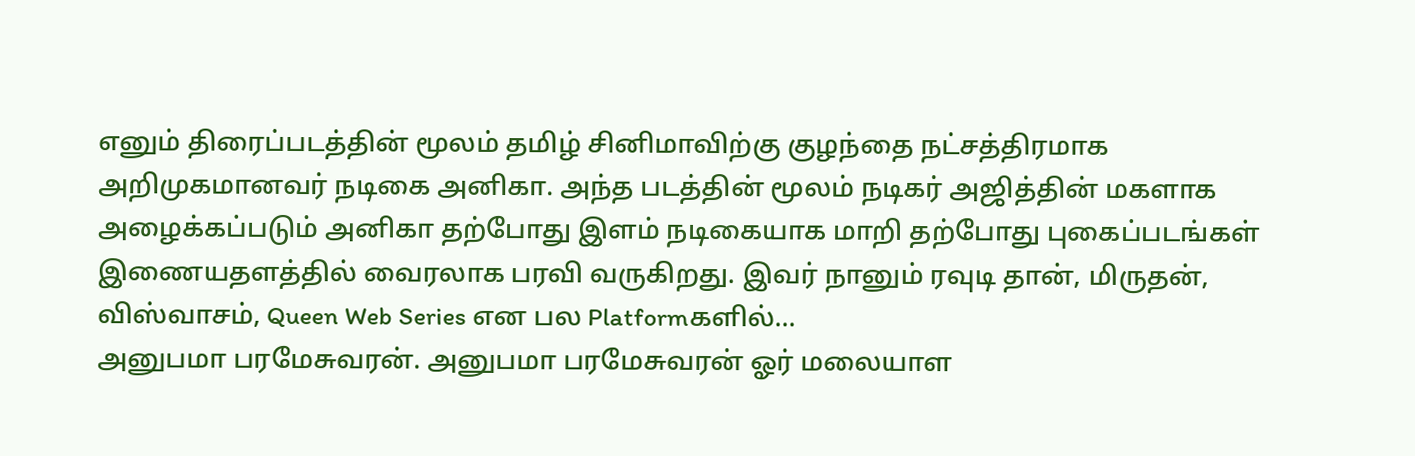எனும் திரைப்படத்தின் மூலம் தமிழ் சினிமாவிற்கு குழந்தை நட்சத்திரமாக அறிமுகமானவர் நடிகை அனிகா. அந்த படத்தின் மூலம் நடிகர் அஜித்தின் மகளாக அழைக்கப்படும் அனிகா தற்போது இளம் நடிகையாக மாறி தற்போது புகைப்படங்கள் இணையதளத்தில் வைரலாக பரவி வருகிறது. இவர் நானும் ரவுடி தான், மிருதன், விஸ்வாசம், Queen Web Series என பல Platformகளில்...
அனுபமா பரமேசுவரன். அனுபமா பரமேசுவரன் ஓர் மலையாள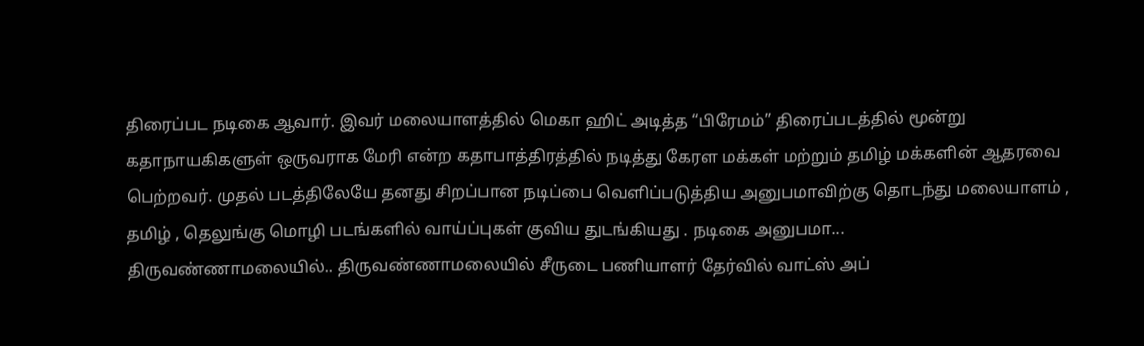திரைப்பட நடிகை ஆவார். இவர் மலையாளத்தில் மெகா ஹிட் அடித்த “பிரேமம்” திரைப்படத்தில் மூன்று கதாநாயகிகளுள் ஒருவராக மேரி என்ற கதாபாத்திரத்தில் நடித்து கேரள மக்கள் மற்றும் தமிழ் மக்களின் ஆதரவை பெற்றவர். முதல் படத்திலேயே தனது சிறப்பான நடிப்பை வெளிப்படுத்திய அனுபமாவிற்கு தொடந்து மலையாளம் , தமிழ் , தெலுங்கு மொழி படங்களில் வாய்ப்புகள் குவிய துடங்கியது . நடிகை அனுபமா...
திருவண்ணாமலையில்.. திருவண்ணாமலையில் சீருடை பணியாளர் தேர்வில் வாட்ஸ் அப்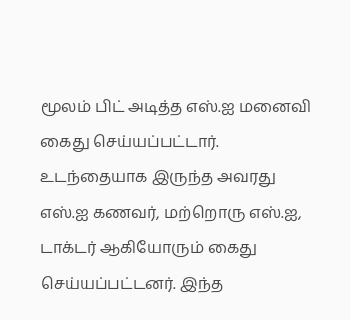மூலம் பிட் அடித்த எஸ்.ஐ மனைவி கைது செய்யப்பட்டார். உடந்தையாக இருந்த அவரது எஸ்.ஐ கணவர், மற்றொரு எஸ்.ஐ, டாக்டர் ஆகியோரும் கைது செய்யப்பட்டனர். இந்த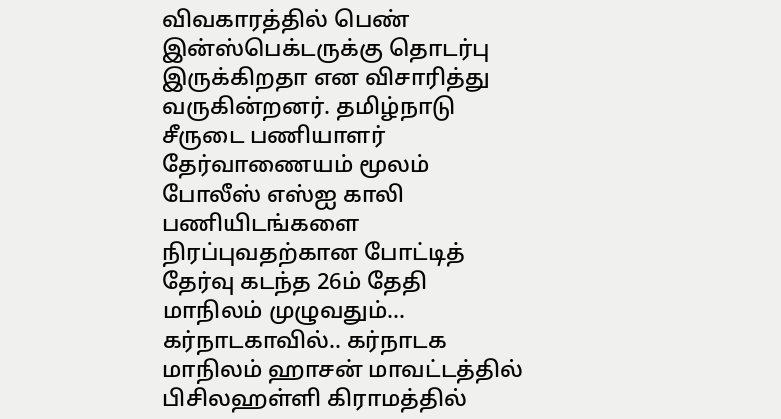விவகாரத்தில் பெண் இன்ஸ்பெக்டருக்கு தொடர்பு இருக்கிறதா என விசாரித்து வருகின்றனர். தமிழ்நாடு சீருடை பணியாளர் தேர்வாணையம் மூலம் போலீஸ் எஸ்ஐ காலி பணியிடங்களை நிரப்புவதற்கான போட்டித் தேர்வு கடந்த 26ம் தேதி மாநிலம் முழுவதும்...
கர்நாடகாவில்.. கர்நாடக மாநிலம் ஹாசன் மாவட்டத்தில் பிசிலஹள்ளி கிராமத்தில்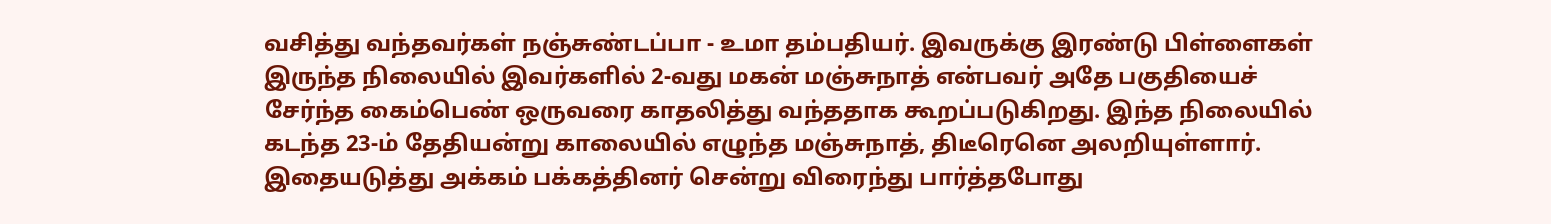வசித்து வந்தவர்கள் நஞ்சுண்டப்பா - உமா தம்பதியர். இவருக்கு இரண்டு பிள்ளைகள் இருந்த நிலையில் இவர்களில் 2-வது மகன் மஞ்சுநாத் என்பவர் அதே பகுதியைச் சேர்ந்த கைம்பெண் ஒருவரை காதலித்து வந்ததாக கூறப்படுகிறது. இந்த நிலையில் கடந்த 23-ம் தேதியன்று காலையில் எழுந்த மஞ்சுநாத், திடீரெனெ அலறியுள்ளார். இதையடுத்து அக்கம் பக்கத்தினர் சென்று விரைந்து பார்த்தபோது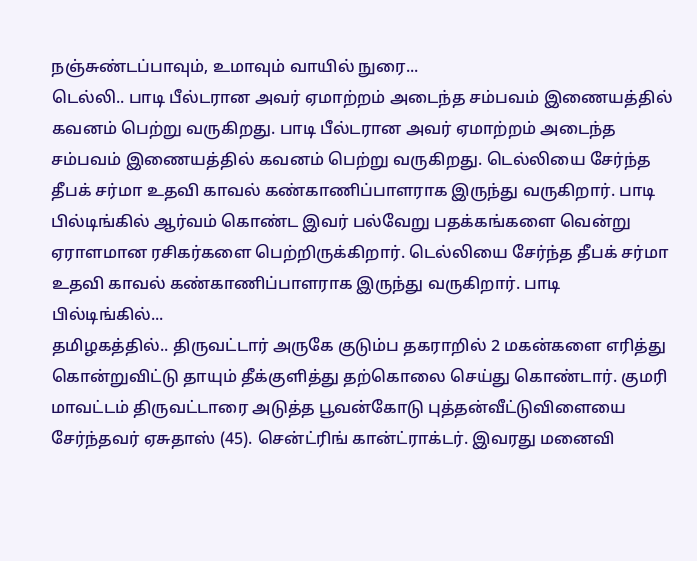நஞ்சுண்டப்பாவும், உமாவும் வாயில் நுரை...
டெல்லி.. பாடி பீல்டரான அவர் ஏமாற்றம் அடைந்த சம்பவம் இணையத்தில் கவனம் பெற்று வருகிறது. பாடி பீல்டரான அவர் ஏமாற்றம் அடைந்த சம்பவம் இணையத்தில் கவனம் பெற்று வருகிறது. டெல்லியை சேர்ந்த தீபக் சர்மா உதவி காவல் கண்காணிப்பாளராக இருந்து வருகிறார். பாடி பில்டிங்கில் ஆர்வம் கொண்ட இவர் பல்வேறு பதக்கங்களை வென்று ஏராளமான ரசிகர்களை பெற்றிருக்கிறார். டெல்லியை சேர்ந்த தீபக் சர்மா உதவி காவல் கண்காணிப்பாளராக இருந்து வருகிறார். பாடி பில்டிங்கில்...
தமிழகத்தில்.. திருவட்டார் அருகே குடும்ப தகராறில் 2 மகன்களை எரித்து கொன்றுவிட்டு தாயும் தீக்குளித்து தற்கொலை செய்து கொண்டார். குமரி மாவட்டம் திருவட்டாரை அடுத்த பூவன்கோடு புத்தன்வீட்டுவிளையை சேர்ந்தவர் ஏசுதாஸ் (45). சென்ட்ரிங் கான்ட்ராக்டர். இவரது மனைவி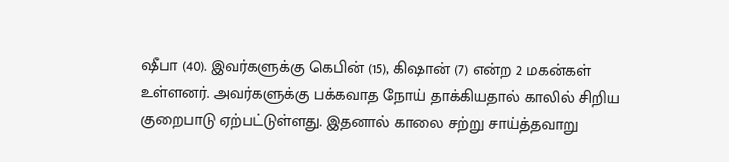ஷீபா (40). இவர்களுக்கு கெபின் (15), கிஷான் (7) என்ற 2 மகன்கள் உள்ளனர். அவர்களுக்கு பக்கவாத நோய் தாக்கியதால் காலில் சிறிய குறைபாடு ஏற்பட்டுள்ளது. இதனால் காலை சற்று சாய்த்தவாறு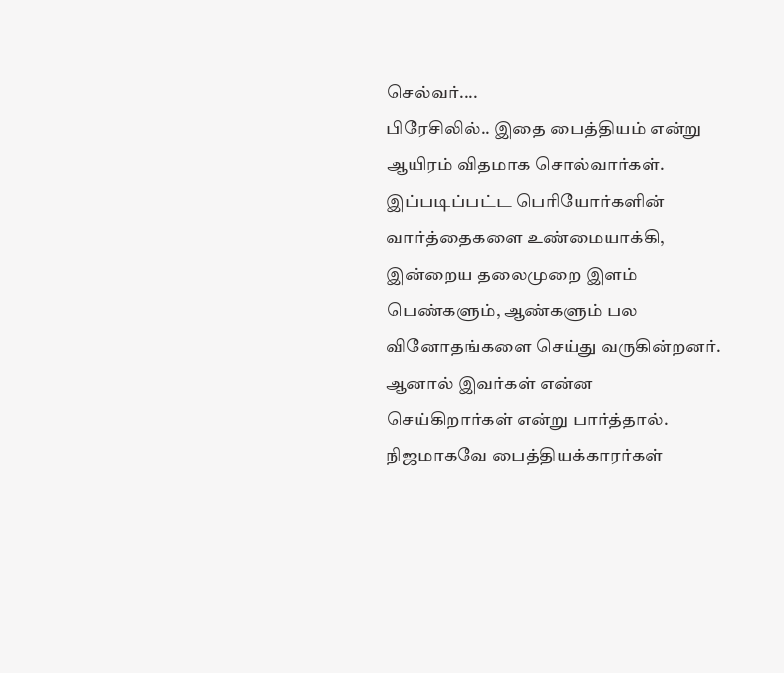செல்வர்....
பிரேசிலில்.. இதை பைத்தியம் என்று ஆயிரம் விதமாக சொல்வார்கள். இப்படிப்பட்ட பெரியோர்களின் வார்த்தைகளை உண்மையாக்கி, இன்றைய தலைமுறை இளம் பெண்களும், ஆண்களும் பல வினோதங்களை செய்து வருகின்றனர். ஆனால் இவர்கள் என்ன செய்கிறார்கள் என்று பார்த்தால். நிஜமாகவே பைத்தியக்காரர்கள்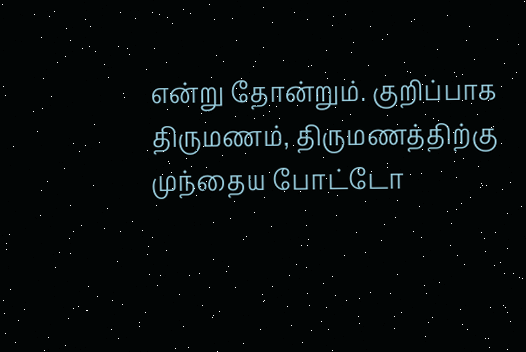என்று தோன்றும். குறிப்பாக திருமணம், திருமணத்திற்கு முந்தைய போட்டோ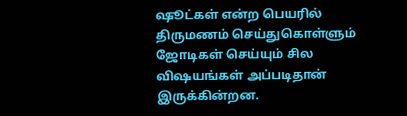ஷூட்கள் என்ற பெயரில் திருமணம் செய்துகொள்ளும் ஜோடிகள் செய்யும் சில விஷயங்கள் அப்படிதான் இருக்கின்றன.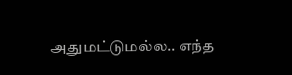அதுமட்டுமல்ல.. எந்த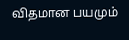விதமான பயமும்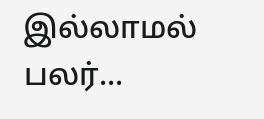இல்லாமல் பலர்...